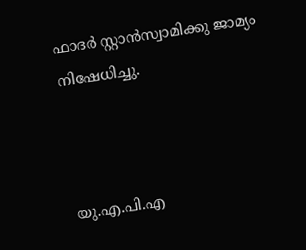ഫാദര്‍ സ്റ്റാന്‍സ്വാമിക്കു ജാമ്യം നിഷേധിച്ചു.



യു.എ.പി.എ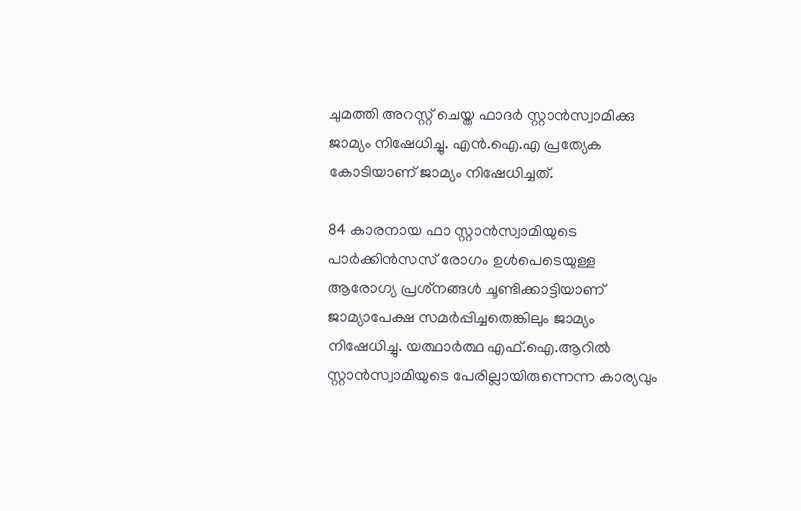ചുമത്തി അറസ്റ്റ് ചെയ്ത ഫാദര്‍ സ്റ്റാന്‍സ്വാമിക്കു ജാമ്യം നിഷേധിച്ചു. എന്‍.ഐ.എ പ്രത്യേക കോടിയാണ് ജാമ്യം നിഷേധിച്ചത്.

84 കാരനായ ഫാ സ്റ്റാന്‍സ്വാമിയുടെ പാര്‍ക്കിന്‍സസ് രോഗം ഉള്‍പെടെയുള്ള ആരോഗ്യ പ്രശ്‌നങ്ങള്‍ ചൂണ്ടിക്കാട്ടിയാണ് ജാമ്യാപേക്ഷ സമര്‍പ്പിച്ചതെങ്കിലും ജാമ്യം നിഷേധിച്ചു. യത്ഥാര്‍ത്ഥ എഫ്.ഐ.ആറില്‍ സ്റ്റാന്‍സ്വാമിയുടെ പേരില്ലായിരുന്നെന്ന കാര്യവും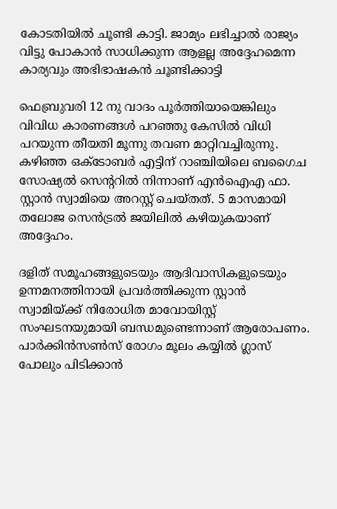കോടതിയില്‍ ചൂണ്ടി കാട്ടി. ജാമ്യം ലഭിച്ചാല്‍ രാജ്യം വിട്ടു പോകാന്‍ സാധിക്കുന്ന ആളല്ല അദ്ദേഹമെന്ന കാര്യവും അഭിഭാഷകന്‍ ചൂണ്ടിക്കാട്ടി

ഫെബ്രുവരി 12 നു വാദം പൂര്‍ത്തിയായെങ്കിലും വിവിധ കാരണങ്ങള്‍ പറഞ്ഞു കേസില്‍ വിധി പറയുന്ന തീയതി മൂന്നു തവണ മാറ്റിവച്ചിരുന്നു. കഴിഞ്ഞ ഒക്ടോബര്‍ എട്ടിന് റാഞ്ചിയിലെ ബഗൈച സോഷ്യല്‍ സെന്ററില്‍ നിന്നാണ് എന്‍ഐഎ ഫാ. സ്റ്റാന്‍ സ്വാമിയെ അറസ്റ്റ് ചെയ്തത്. 5 മാസമായി തലോജ സെന്‍ട്രല്‍ ജയിലില്‍ കഴിയുകയാണ് അദ്ദേഹം.

ദളിത് സമൂഹങ്ങളുടെയും ആദിവാസികളുടെയും ഉന്നമനത്തിനായി പ്രവര്‍ത്തിക്കുന്ന സ്റ്റാന്‍ സ്വാമിയ്ക്ക് നിരോധിത മാവോയിസ്റ്റ് സംഘടനയുമായി ബന്ധമുണ്ടെന്നാണ് ആരോപണം. പാര്‍ക്കിന്‍സണ്‍സ് രോഗം മൂലം കയ്യില്‍ ഗ്ലാസ് പോലും പിടിക്കാന്‍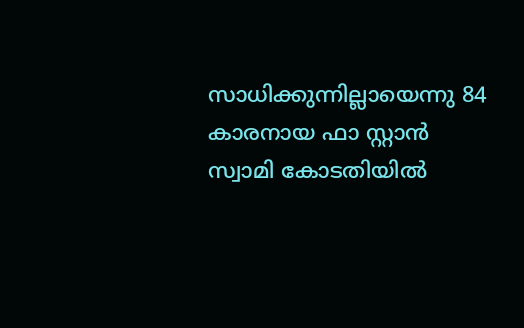സാധിക്കുന്നില്ലായെന്നു 84 കാരനായ ഫാ സ്റ്റാന്‍ സ്വാമി കോടതിയില്‍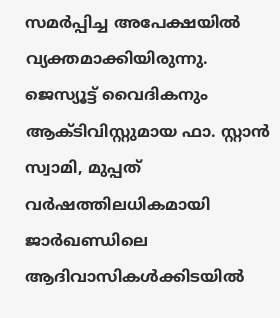സമര്‍പ്പിച്ച അപേക്ഷയില്‍ വ്യക്തമാക്കിയിരുന്നു. ജെസ്യൂട്ട് വൈദികനും ആക്ടിവിസ്റ്റുമായ ഫാ. സ്റ്റാന്‍ സ്വാമി, മുപ്പത് വര്‍ഷത്തിലധികമായി ജാര്‍ഖണ്ഡിലെ ആദിവാസികള്‍ക്കിടയില്‍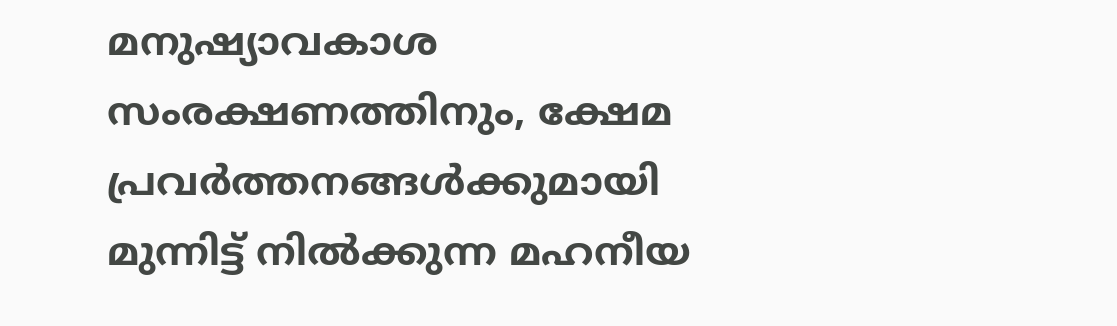മനുഷ്യാവകാശ സംരക്ഷണത്തിനും, ക്ഷേമ പ്രവര്‍ത്തനങ്ങള്‍ക്കുമായി മുന്നിട്ട് നില്‍ക്കുന്ന മഹനീയ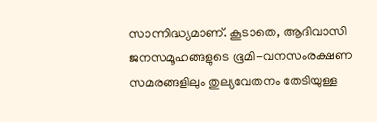സാന്നിദ്ധ്യമാണ്. കൂടാതെ, ആദിവാസി ജനസമൂഹങ്ങളുടെ ഭൂമി-വനസംരക്ഷണ സമരങ്ങളിലും തുല്യവേതനം തേടിയുള്ള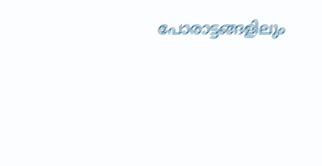പോരാട്ടങ്ങളിലും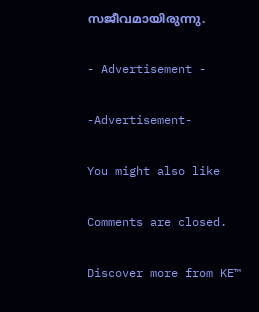സജീവമായിരുന്നു.

- Advertisement -

-Advertisement-

You might also like

Comments are closed.

Discover more from KE™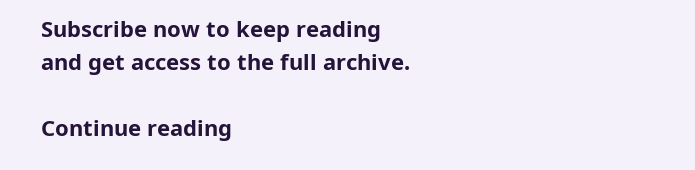Subscribe now to keep reading and get access to the full archive.

Continue reading